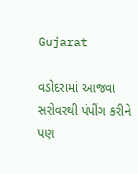Gujarat

વડોદરામાં આજવા સરોવરથી પંપીંગ કરીને પણ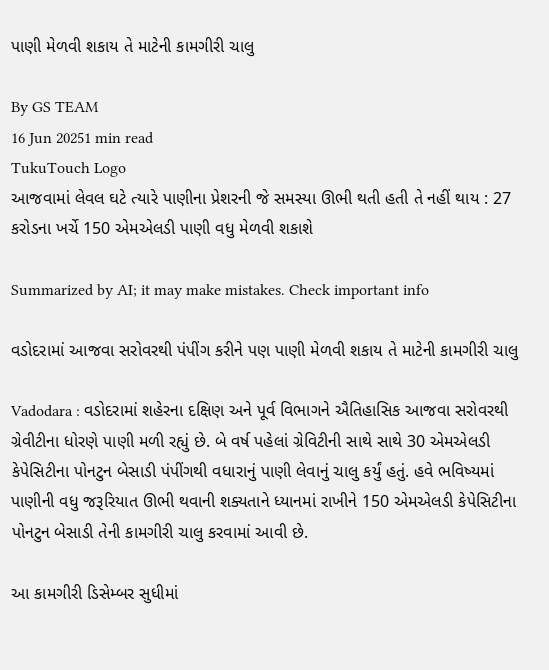પાણી મેળવી શકાય તે માટેની કામગીરી ચાલુ

By GS TEAM
16 Jun 20251 min read
TukuTouch Logo
આજવામાં લેવલ ઘટે ત્યારે પાણીના પ્રેશરની જે સમસ્યા ઊભી થતી હતી તે નહીં થાય : 27 કરોડના ખર્ચે 150 એમએલડી પાણી વધુ મેળવી શકાશે

Summarized by AI; it may make mistakes. Check important info

વડોદરામાં આજવા સરોવરથી પંપીંગ કરીને પણ પાણી મેળવી શકાય તે માટેની કામગીરી ચાલુ

Vadodara : વડોદરામાં શહેરના દક્ષિણ અને પૂર્વ વિભાગને ઐતિહાસિક આજવા સરોવરથી ગ્રેવીટીના ધોરણે પાણી મળી રહ્યું છે. બે વર્ષ પહેલાં ગ્રેવિટીની સાથે સાથે 30 એમએલડી કેપેસિટીના પોનટુન બેસાડી પંપીંગથી વધારાનું પાણી લેવાનું ચાલુ કર્યું હતું. હવે ભવિષ્યમાં પાણીની વધુ જરૂરિયાત ઊભી થવાની શક્યતાને ધ્યાનમાં રાખીને 150 એમએલડી કેપેસિટીના પોનટુન બેસાડી તેની કામગીરી ચાલુ કરવામાં આવી છે.

આ કામગીરી ડિસેમ્બર સુધીમાં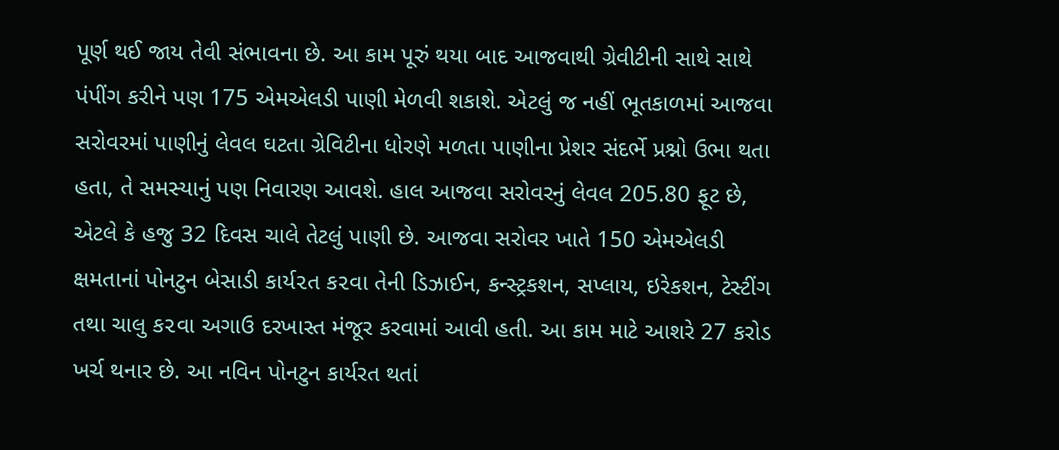પૂર્ણ થઈ જાય તેવી સંભાવના છે. આ કામ પૂરું થયા બાદ આજવાથી ગ્રેવીટીની સાથે સાથે પંપીંગ કરીને પણ 175 એમએલડી પાણી મેળવી શકાશે. એટલું જ નહીં ભૂતકાળમાં આજવા સરોવરમાં પાણીનું લેવલ ઘટતા ગ્રેવિટીના ધોરણે મળતા પાણીના પ્રેશર સંદર્ભે પ્રશ્નો ઉભા થતા હતા, તે સમસ્યાનું પણ નિવારણ આવશે. હાલ આજવા સરોવરનું લેવલ 205.80 ફૂટ છે, એટલે કે હજુ 32 દિવસ ચાલે તેટલું પાણી છે. આજવા સરોવર ખાતે 150 એમએલડી  ક્ષમતાનાં પોનટુન બેસાડી કાર્ય૨ત ક૨વા તેની ડિઝાઈન, કન્સ્ટ્રકશન, સપ્લાય, ઇરેકશન, ટેસ્ટીંગ તથા ચાલુ ક૨વા અગાઉ દરખાસ્ત મંજૂર કરવામાં આવી હતી. આ કામ માટે આશરે 27 કરોડ ખર્ચ થનાર છે. આ નવિન પોનટુન કાર્યરત થતાં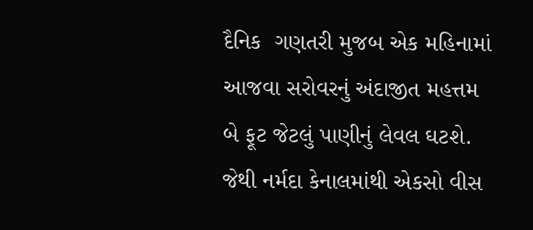દૈનિક  ગણતરી મુજબ એક મહિનામાં આજવા સરોવરનું અંદાજીત મહત્તમ બે ફૂટ જેટલું પાણીનું લેવલ ઘટશે. જેથી નર્મદા કેનાલમાંથી એકસો વીસ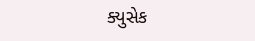ક્યુસેક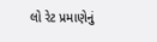લો રેટ પ્રમાણેનું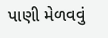પાણી મેળવવું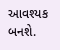આવશ્યક બનશે.